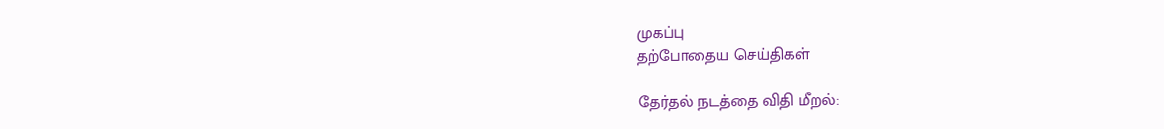முகப்பு
தற்போதைய செய்திகள்

தேர்தல் நடத்தை விதி மீறல்: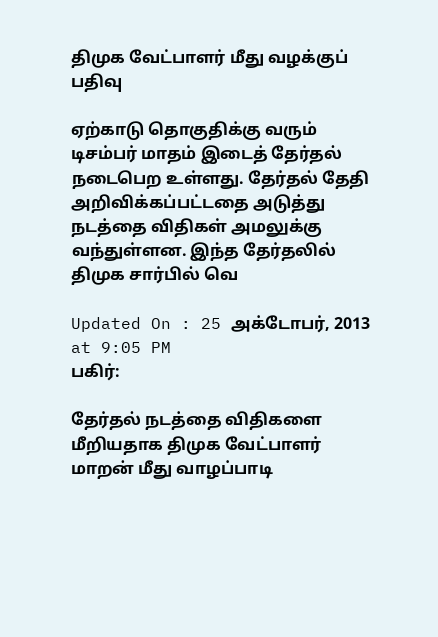திமுக வேட்பாளர் மீது வழக்குப் பதிவு

ஏற்காடு தொகுதிக்கு வரும் டிசம்பர் மாதம் இடைத் தேர்தல் நடைபெற உள்ளது. தேர்தல் தேதி அறிவிக்கப்பட்டதை அடுத்து நடத்தை விதிகள் அமலுக்கு வந்துள்ளன. இந்த தேர்தலில் திமுக சார்பில் வெ

Updated On : 25 அக்டோபர், 2013 at 9:05 PM
பகிர்:

தேர்தல் நடத்தை விதிகளை மீறியதாக திமுக வேட்பாளர் மாறன் மீது வாழப்பாடி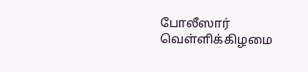போலீஸார் வெள்ளிக்கிழமை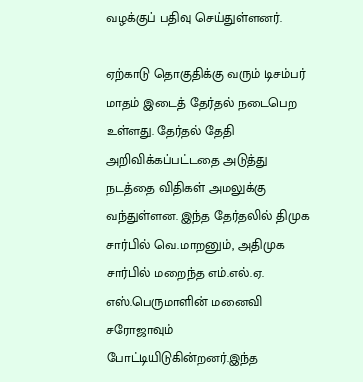வழக்குப் பதிவு செய்துள்ளனர்.

ஏற்காடு தொகுதிக்கு வரும் டிசம்பர் மாதம் இடைத் தேர்தல் நடைபெற உள்ளது. தேர்தல் தேதி அறிவிக்கப்பட்டதை அடுத்து நடத்தை விதிகள் அமலுக்கு வந்துள்ளன. இந்த தேர்தலில் திமுக சார்பில் வெ.மாறனும், அதிமுக சார்பில் மறைந்த எம்.எல்.ஏ. எஸ்.பெருமாளின் மனைவி சரோஜாவும் போட்டியிடுகின்றனர்.இந்த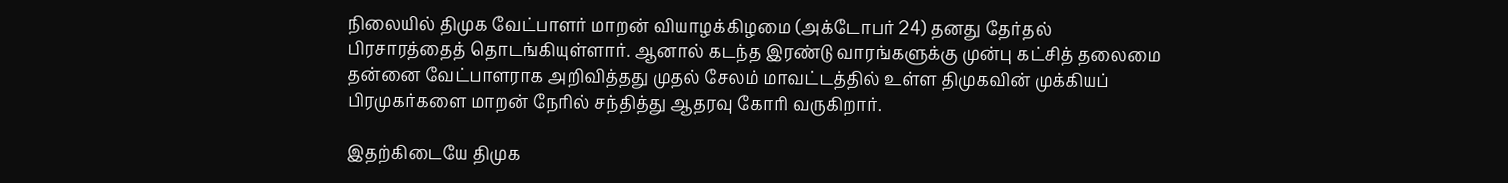நிலையில் திமுக வேட்பாளர் மாறன் வியாழக்கிழமை (அக்டோபர் 24) தனது தேர்தல் பிரசாரத்தைத் தொடங்கியுள்ளார். ஆனால் கடந்த இரண்டு வாரங்களுக்கு முன்பு கட்சித் தலைமை தன்னை வேட்பாளராக அறிவித்தது முதல் சேலம் மாவட்டத்தில் உள்ள திமுகவின் முக்கியப் பிரமுகர்களை மாறன் நேரில் சந்தித்து ஆதரவு கோரி வருகிறார்.

இதற்கிடையே திமுக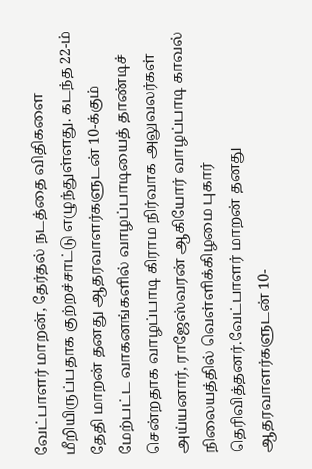வேட்பாளர் மாறன், தேர்தல் நடத்தை விதிகளை மீறியிருப்பதாக குற்றச்சாட்டு எழுந்துள்ளது. கடந்த 22-ம் தேதி மாறன் தனது ஆதரவாளர்களுடன் 10-க்கும் மேற்பட்ட வாகனங்களில் வாழப்பாடியைத் தாண்டிச் சென்றதாக வாழப்பாடி கிராம நிர்வாக அலுவலர்கள் அய்யனார், ராஜேஸ்வரன் ஆகியோர் வாழப்பாடி காவல் நிலையத்தில் வெள்ளிக்கிழமை புகார் தெரிவித்தனர்.வேட்பாளர் மாறன் தனது ஆதரவாளர்களுடன் 10-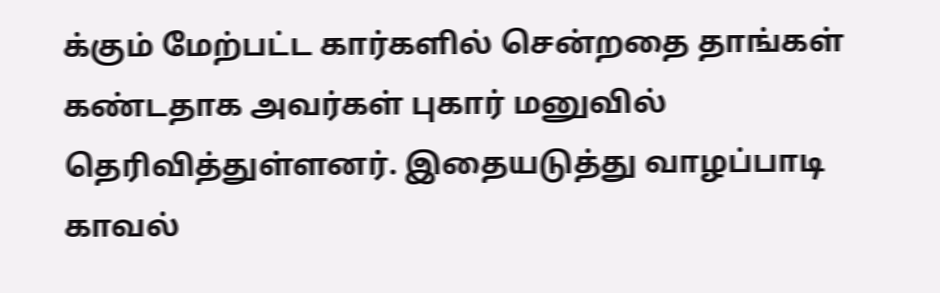க்கும் மேற்பட்ட கார்களில் சென்றதை தாங்கள் கண்டதாக அவர்கள் புகார் மனுவில் தெரிவித்துள்ளனர். இதையடுத்து வாழப்பாடி காவல்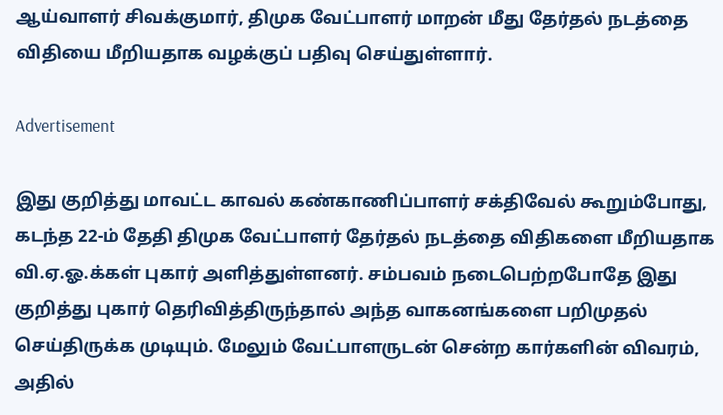ஆய்வாளர் சிவக்குமார், திமுக வேட்பாளர் மாறன் மீது தேர்தல் நடத்தை விதியை மீறியதாக வழக்குப் பதிவு செய்துள்ளார்.

Advertisement

இது குறித்து மாவட்ட காவல் கண்காணிப்பாளர் சக்திவேல் கூறும்போது, கடந்த 22-ம் தேதி திமுக வேட்பாளர் தேர்தல் நடத்தை விதிகளை மீறியதாக வி.ஏ.ஓ.க்கள் புகார் அளித்துள்ளனர். சம்பவம் நடைபெற்றபோதே இது குறித்து புகார் தெரிவித்திருந்தால் அந்த வாகனங்களை பறிமுதல் செய்திருக்க முடியும். மேலும் வேட்பாளருடன் சென்ற கார்களின் விவரம், அதில்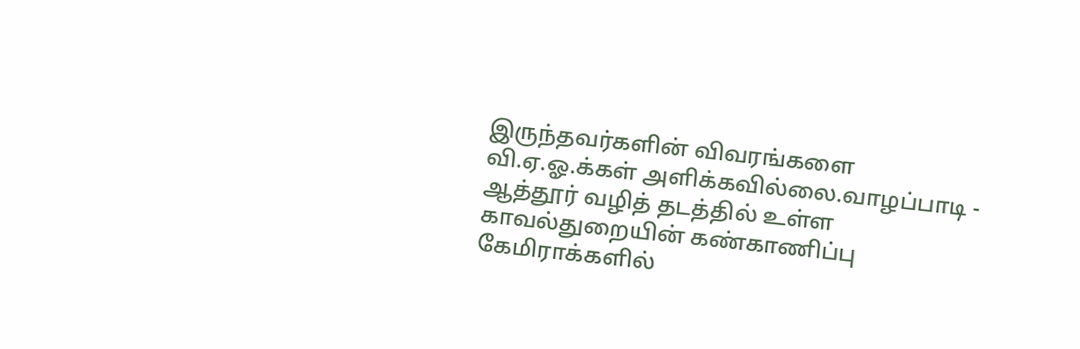இருந்தவர்களின் விவரங்களை வி.ஏ.ஓ.க்கள் அளிக்கவில்லை.வாழப்பாடி - ஆத்தூர் வழித் தடத்தில் உள்ள காவல்துறையின் கண்காணிப்பு கேமிராக்களில்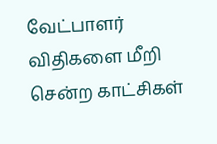வேட்பாளர் விதிகளை மீறி சென்ற காட்சிகள்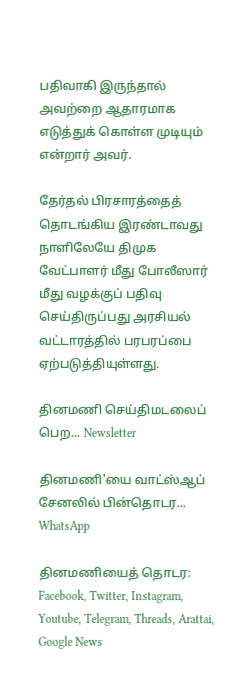பதிவாகி இருந்தால் அவற்றை ஆதாரமாக எடுத்துக் கொள்ள முடியும் என்றார் அவர்.

தேர்தல் பிரசாரத்தைத் தொடங்கிய இரண்டாவது நாளிலேயே திமுக வேட்பாளர் மீது போலீஸார் மீது வழக்குப் பதிவு செய்திருப்பது அரசியல் வட்டாரத்தில் பரபரப்பை ஏற்படுத்தியுள்ளது.

தினமணி செய்திமடலைப் பெற... Newsletter

தினமணி'யை வாட்ஸ்ஆப் சேனலில் பின்தொடர... WhatsApp

தினமணியைத் தொடர: Facebook, Twitter, Instagram, Youtube, Telegram, Threads, Arattai, Google News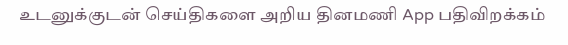உடனுக்குடன் செய்திகளை அறிய தினமணி App பதிவிறக்கம்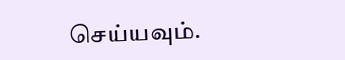செய்யவும்.